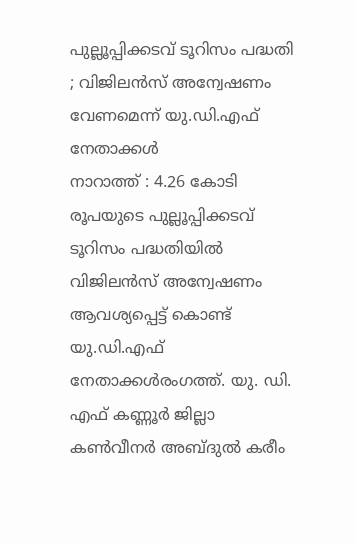പുല്ലൂപ്പിക്കടവ് ടൂറിസം പദ്ധതി ; വിജിലൻസ് അന്വേഷണം വേണമെന്ന് യു.ഡി.എഫ് നേതാക്കൾ
നാറാത്ത് : 4.26 കോടി രൂപയുടെ പുല്ലൂപ്പിക്കടവ് ടൂറിസം പദ്ധതിയിൽ വിജിലൻസ് അന്വേഷണം ആവശ്യപ്പെട്ട് കൊണ്ട് യു.ഡി.എഫ് നേതാക്കൾരംഗത്ത്. യു. ഡി. എഫ് കണ്ണൂർ ജില്ലാ കൺവീനർ അബ്ദുൽ കരീം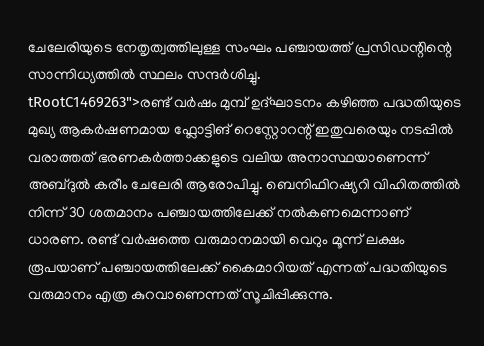ചേലേരിയുടെ നേതൃത്വത്തിലുള്ള സംഘം പഞ്ചായത്ത് പ്രസിഡന്റിന്റെ സാന്നിധ്യത്തിൽ സ്ഥലം സന്ദർശിച്ചു.
tRootC1469263">രണ്ട് വർഷം മുമ്പ് ഉദ്ഘാടനം കഴിഞ്ഞ പദ്ധതിയുടെ മുഖ്യ ആകർഷണമായ ഫ്ലോട്ടിങ് റെസ്റ്റോറന്റ് ഇതുവരെയും നടപ്പിൽ വരാത്തത് ഭരണകർത്താക്കളുടെ വലിയ അനാസ്ഥയാണെന്ന് അബ്ദുൽ കരീം ചേലേരി ആരോപിച്ചു. ബെനിഫിറഷ്യറി വിഹിതത്തിൽ നിന്ന് 30 ശതമാനം പഞ്ചായത്തിലേക്ക് നൽകണമെന്നാണ് ധാരണ. രണ്ട് വർഷത്തെ വരുമാനമായി വെറും മൂന്ന് ലക്ഷം രൂപയാണ് പഞ്ചായത്തിലേക്ക് കൈമാറിയത് എന്നത് പദ്ധതിയുടെ വരുമാനം എത്ര കുറവാണെന്നത് സൂചിപ്പിക്കുന്നു.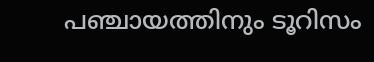പഞ്ചായത്തിനും ടൂറിസം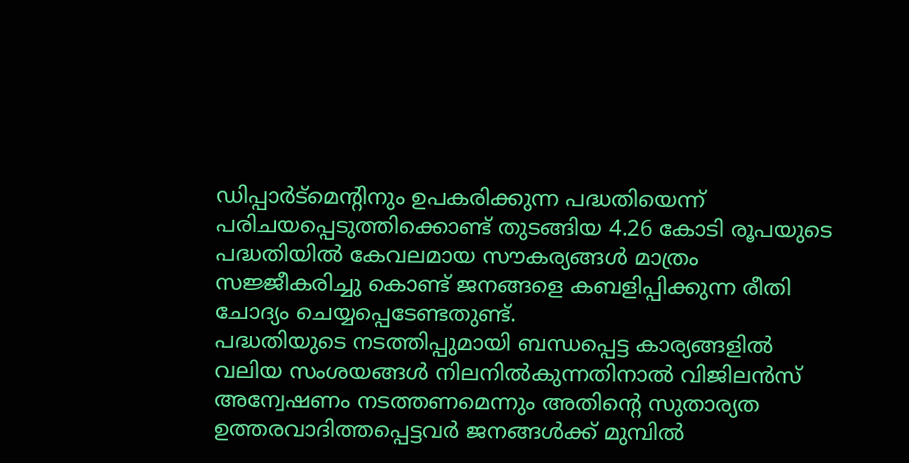ഡിപ്പാർട്മെന്റിനും ഉപകരിക്കുന്ന പദ്ധതിയെന്ന് പരിചയപ്പെടുത്തിക്കൊണ്ട് തുടങ്ങിയ 4.26 കോടി രൂപയുടെ പദ്ധതിയിൽ കേവലമായ സൗകര്യങ്ങൾ മാത്രം സജ്ജീകരിച്ചു കൊണ്ട് ജനങ്ങളെ കബളിപ്പിക്കുന്ന രീതി ചോദ്യം ചെയ്യപ്പെടേണ്ടതുണ്ട്.
പദ്ധതിയുടെ നടത്തിപ്പുമായി ബന്ധപ്പെട്ട കാര്യങ്ങളിൽ വലിയ സംശയങ്ങൾ നിലനിൽകുന്നതിനാൽ വിജിലൻസ് അന്വേഷണം നടത്തണമെന്നും അതിൻ്റെ സുതാര്യത ഉത്തരവാദിത്തപ്പെട്ടവർ ജനങ്ങൾക്ക് മുമ്പിൽ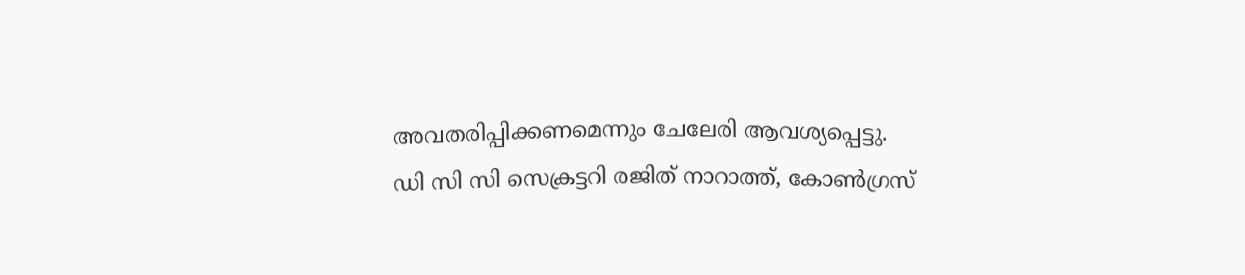അവതരിപ്പിക്കണമെന്നും ചേലേരി ആവശ്യപ്പെട്ടു.
ഡി സി സി സെക്രട്ടറി രജിത് നാറാത്ത്, കോൺഗ്രസ്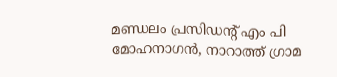മണ്ഡലം പ്രസിഡന്റ് എം പി മോഹനാഗൻ, നാറാത്ത് ഗ്രാമ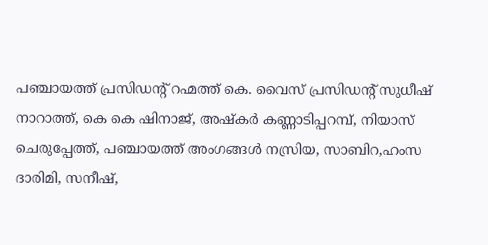പഞ്ചായത്ത് പ്രസിഡന്റ് റഹ്മത്ത് കെ. വൈസ് പ്രസിഡന്റ് സുധീഷ് നാറാത്ത്, കെ കെ ഷിനാജ്, അഷ്കർ കണ്ണാടിപ്പറമ്പ്, നിയാസ് ചെരുപ്പേത്ത്, പഞ്ചായത്ത് അംഗങ്ങൾ നസ്രിയ, സാബിറ,ഹംസ ദാരിമി, സനീഷ്,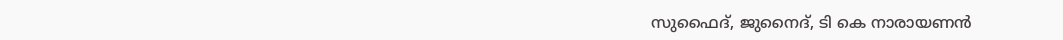സുഫൈദ്, ജുനൈദ്, ടി കെ നാരായണൻ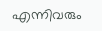എന്നിവരും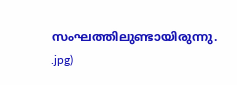സംഘത്തിലുണ്ടായിരുന്നു.
.jpg)